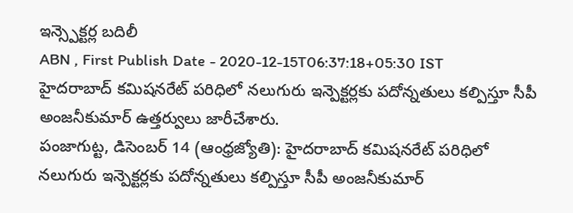ఇన్స్పెక్టర్ల బదిలీ
ABN , First Publish Date - 2020-12-15T06:37:18+05:30 IST
హైదరాబాద్ కమిషనరేట్ పరిధిలో నలుగురు ఇన్పెక్టర్లకు పదోన్నతులు కల్పిస్తూ సీపీ అంజనీకుమార్ ఉత్తర్వులు జారీచేశారు.
పంజాగుట్ట, డిసెంబర్ 14 (ఆంధ్రజ్యోతి): హైదరాబాద్ కమిషనరేట్ పరిధిలో నలుగురు ఇన్పెక్టర్లకు పదోన్నతులు కల్పిస్తూ సీపీ అంజనీకుమార్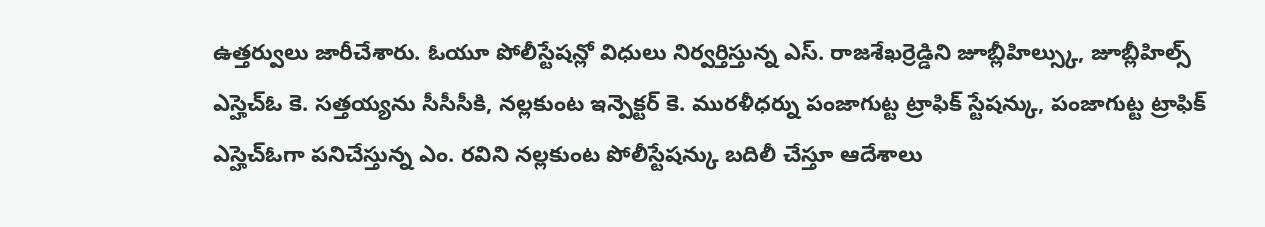ఉత్తర్వులు జారీచేశారు. ఓయూ పోలీస్టేషన్లో విధులు నిర్వర్తిస్తున్న ఎస్. రాజశేఖర్రెడ్డిని జూబ్లీహిల్స్కు, జూబ్లీహిల్స్ ఎస్హెచ్ఓ కె. సత్తయ్యను సీసీసీకి, నల్లకుంట ఇన్పెక్టర్ కె. మురళీధర్ను పంజాగుట్ట ట్రాఫిక్ స్టేషన్కు, పంజాగుట్ట ట్రాఫిక్ ఎస్హెచ్ఓగా పనిచేస్తున్న ఎం. రవిని నల్లకుంట పోలీస్టేషన్కు బదిలీ చేస్తూ ఆదేశాలు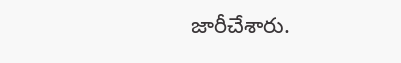జారీచేశారు.